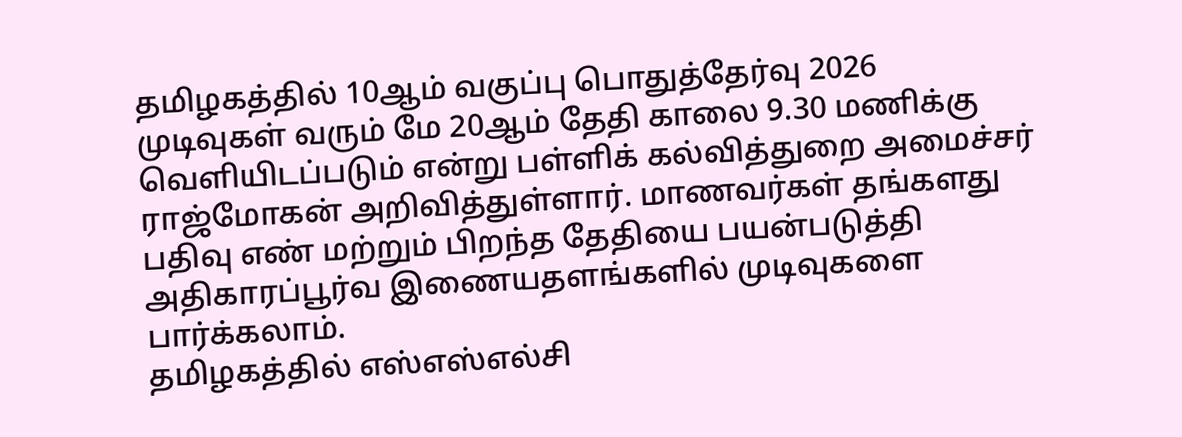தமிழகத்தில் 10ஆம் வகுப்பு பொதுத்தேர்வு 2026 முடிவுகள் வரும் மே 20ஆம் தேதி காலை 9.30 மணிக்கு வெளியிடப்படும் என்று பள்ளிக் கல்வித்துறை அமைச்சர் ராஜ்மோகன் அறிவித்துள்ளார். மாணவர்கள் தங்களது பதிவு எண் மற்றும் பிறந்த தேதியை பயன்படுத்தி அதிகாரப்பூர்வ இணையதளங்களில் முடிவுகளை பார்க்கலாம்.
தமிழகத்தில் எஸ்எஸ்எல்சி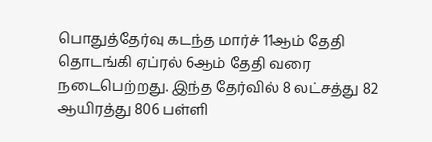பொதுத்தேர்வு கடந்த மார்ச் 11ஆம் தேதி தொடங்கி ஏப்ரல் 6ஆம் தேதி வரை நடைபெற்றது. இந்த தேர்வில் 8 லட்சத்து 82 ஆயிரத்து 806 பள்ளி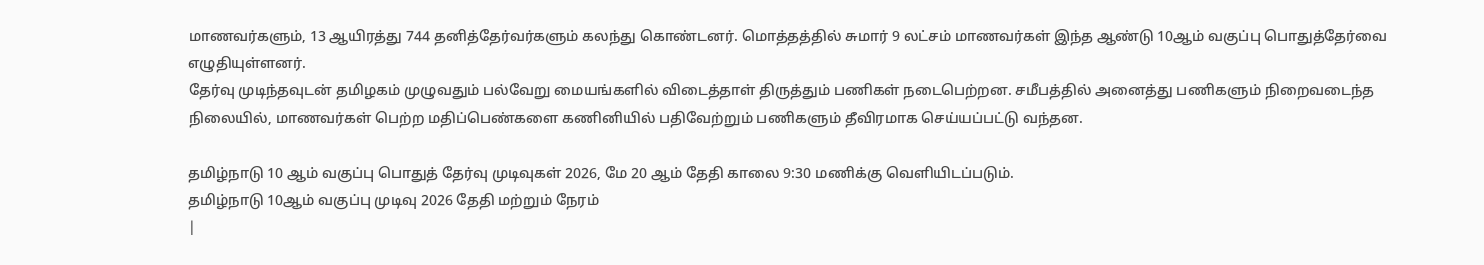மாணவர்களும், 13 ஆயிரத்து 744 தனித்தேர்வர்களும் கலந்து கொண்டனர். மொத்தத்தில் சுமார் 9 லட்சம் மாணவர்கள் இந்த ஆண்டு 10ஆம் வகுப்பு பொதுத்தேர்வை எழுதியுள்ளனர்.
தேர்வு முடிந்தவுடன் தமிழகம் முழுவதும் பல்வேறு மையங்களில் விடைத்தாள் திருத்தும் பணிகள் நடைபெற்றன. சமீபத்தில் அனைத்து பணிகளும் நிறைவடைந்த நிலையில், மாணவர்கள் பெற்ற மதிப்பெண்களை கணினியில் பதிவேற்றும் பணிகளும் தீவிரமாக செய்யப்பட்டு வந்தன.

தமிழ்நாடு 10 ஆம் வகுப்பு பொதுத் தேர்வு முடிவுகள் 2026, மே 20 ஆம் தேதி காலை 9:30 மணிக்கு வெளியிடப்படும்.
தமிழ்நாடு 10ஆம் வகுப்பு முடிவு 2026 தேதி மற்றும் நேரம்
|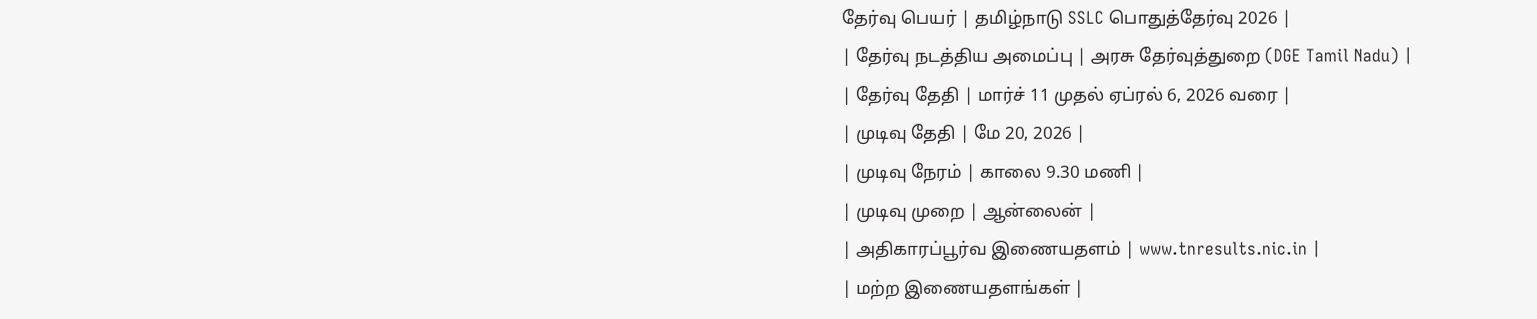தேர்வு பெயர் | தமிழ்நாடு SSLC பொதுத்தேர்வு 2026 |
| தேர்வு நடத்திய அமைப்பு | அரசு தேர்வுத்துறை (DGE Tamil Nadu) |
| தேர்வு தேதி | மார்ச் 11 முதல் ஏப்ரல் 6, 2026 வரை |
| முடிவு தேதி | மே 20, 2026 |
| முடிவு நேரம் | காலை 9.30 மணி |
| முடிவு முறை | ஆன்லைன் |
| அதிகாரப்பூர்வ இணையதளம் | www.tnresults.nic.in |
| மற்ற இணையதளங்கள் |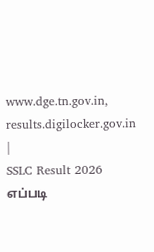www.dge.tn.gov.in, results.digilocker.gov.in |
SSLC Result 2026 எப்படி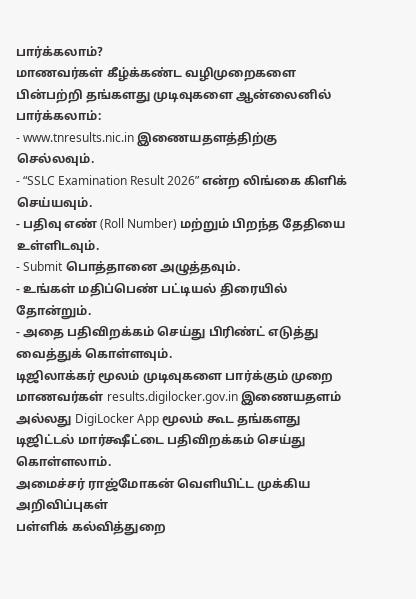பார்க்கலாம்?
மாணவர்கள் கீழ்க்கண்ட வழிமுறைகளை பின்பற்றி தங்களது முடிவுகளை ஆன்லைனில் பார்க்கலாம்:
- www.tnresults.nic.in இணையதளத்திற்கு செல்லவும்.
- “SSLC Examination Result 2026” என்ற லிங்கை கிளிக் செய்யவும்.
- பதிவு எண் (Roll Number) மற்றும் பிறந்த தேதியை உள்ளிடவும்.
- Submit பொத்தானை அழுத்தவும்.
- உங்கள் மதிப்பெண் பட்டியல் திரையில் தோன்றும்.
- அதை பதிவிறக்கம் செய்து பிரிண்ட் எடுத்து வைத்துக் கொள்ளவும்.
டிஜிலாக்கர் மூலம் முடிவுகளை பார்க்கும் முறை
மாணவர்கள் results.digilocker.gov.in இணையதளம் அல்லது DigiLocker App மூலம் கூட தங்களது டிஜிட்டல் மார்க்ஷீட்டை பதிவிறக்கம் செய்து கொள்ளலாம்.
அமைச்சர் ராஜ்மோகன் வெளியிட்ட முக்கிய அறிவிப்புகள்
பள்ளிக் கல்வித்துறை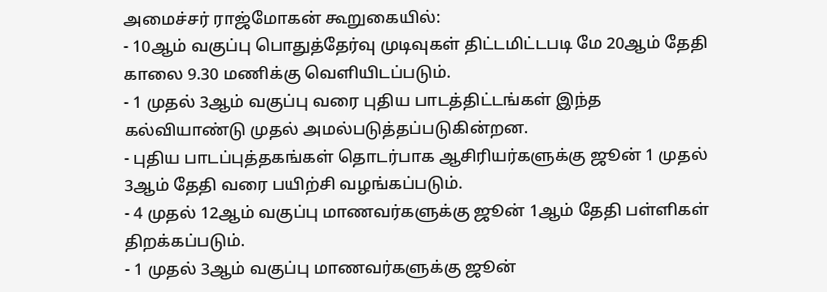அமைச்சர் ராஜ்மோகன் கூறுகையில்:
- 10ஆம் வகுப்பு பொதுத்தேர்வு முடிவுகள் திட்டமிட்டபடி மே 20ஆம் தேதி காலை 9.30 மணிக்கு வெளியிடப்படும்.
- 1 முதல் 3ஆம் வகுப்பு வரை புதிய பாடத்திட்டங்கள் இந்த கல்வியாண்டு முதல் அமல்படுத்தப்படுகின்றன.
- புதிய பாடப்புத்தகங்கள் தொடர்பாக ஆசிரியர்களுக்கு ஜூன் 1 முதல் 3ஆம் தேதி வரை பயிற்சி வழங்கப்படும்.
- 4 முதல் 12ஆம் வகுப்பு மாணவர்களுக்கு ஜூன் 1ஆம் தேதி பள்ளிகள் திறக்கப்படும்.
- 1 முதல் 3ஆம் வகுப்பு மாணவர்களுக்கு ஜூன்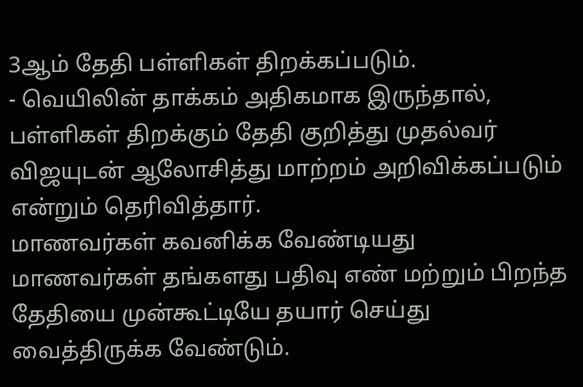3ஆம் தேதி பள்ளிகள் திறக்கப்படும்.
- வெயிலின் தாக்கம் அதிகமாக இருந்தால், பள்ளிகள் திறக்கும் தேதி குறித்து முதல்வர் விஜயுடன் ஆலோசித்து மாற்றம் அறிவிக்கப்படும் என்றும் தெரிவித்தார்.
மாணவர்கள் கவனிக்க வேண்டியது
மாணவர்கள் தங்களது பதிவு எண் மற்றும் பிறந்த தேதியை முன்கூட்டியே தயார் செய்து வைத்திருக்க வேண்டும்.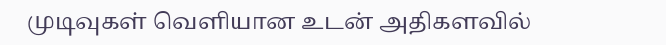முடிவுகள் வெளியான உடன் அதிகளவில்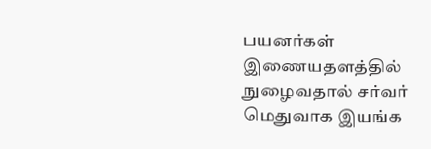பயனர்கள் இணையதளத்தில் நுழைவதால் சர்வர் மெதுவாக இயங்க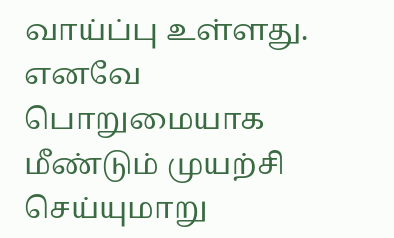வாய்ப்பு உள்ளது. எனவே பொறுமையாக மீண்டும் முயற்சி செய்யுமாறு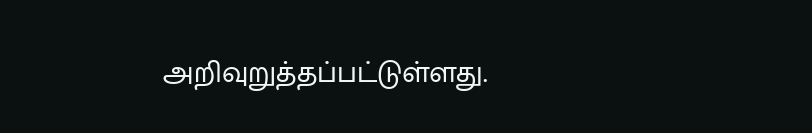அறிவுறுத்தப்பட்டுள்ளது.